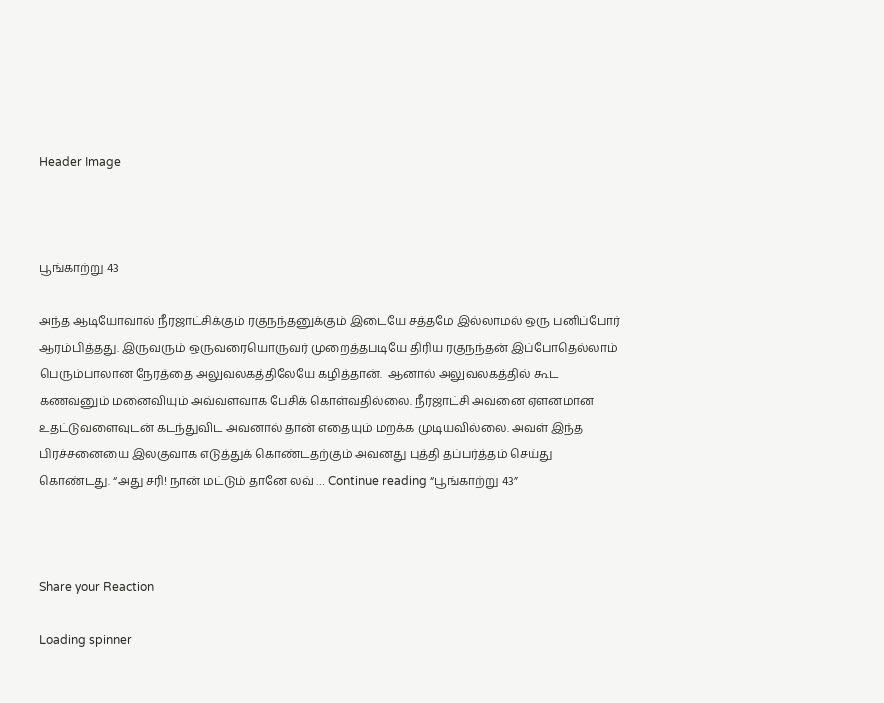Header Image



பூங்காற்று 43

அந்த ஆடியோவால் நீரஜாட்சிக்கும் ரகுநந்தனுக்கும் இடையே சத்தமே இல்லாமல் ஒரு பனிப்போர் ஆரம்பித்தது. இருவரும் ஒருவரையொருவர் முறைத்தபடியே திரிய ரகுநந்தன் இப்போதெல்லாம் பெரும்பாலான நேரத்தை அலுவலகத்திலேயே கழித்தான்.  ஆனால் அலுவலகத்தில் கூட கணவனும் மனைவியும் அவ்வளவாக பேசிக் கொள்வதில்லை. நீரஜாட்சி அவனை ஏளனமான உதட்டுவளைவுடன் கடந்துவிட அவனால் தான் எதையும் மறக்க முடியவில்லை. அவள் இந்த பிரச்சனையை இலகுவாக எடுத்துக் கொண்டதற்கும் அவனது புத்தி தப்பர்த்தம் செய்து கொண்டது. “அது சரி! நான் மட்டும் தானே லவ் … Continue reading “பூங்காற்று 43”



Share your Reaction

Loading spinner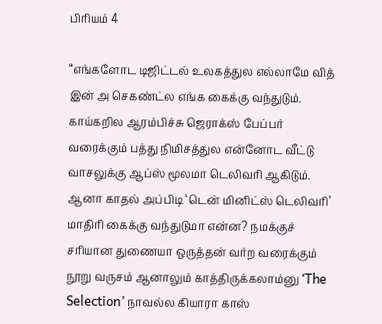பிரியம் 4

“எங்களோட டிஜிட்டல் உலகத்துல எல்லாமே வித் இன் அ செகண்ட்ல எங்க கைக்கு வந்துடும். காய்கறில ஆரம்பிச்சு ஜெராக்ஸ் பேப்பர் வரைக்கும் பத்து நிமிசத்துல என்னோட வீட்டு வாசலுக்கு ஆப்ஸ் மூலமா டெலிவரி ஆகிடும். ஆனா காதல் அப்பிடி ‘டென் மினிட்ஸ் டெலிவரி’ மாதிரி கைக்கு வந்துடுமா என்ன? நமக்குச் சரியான துணையா ஒருத்தன் வர்ற வரைக்கும் நூறு வருசம் ஆனாலும் காத்திருக்கலாம்னு ‘The Selection’ நாவல்ல கியாரா காஸ்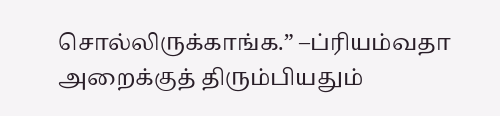சொல்லிருக்காங்க.” –ப்ரியம்வதா அறைக்குத் திரும்பியதும்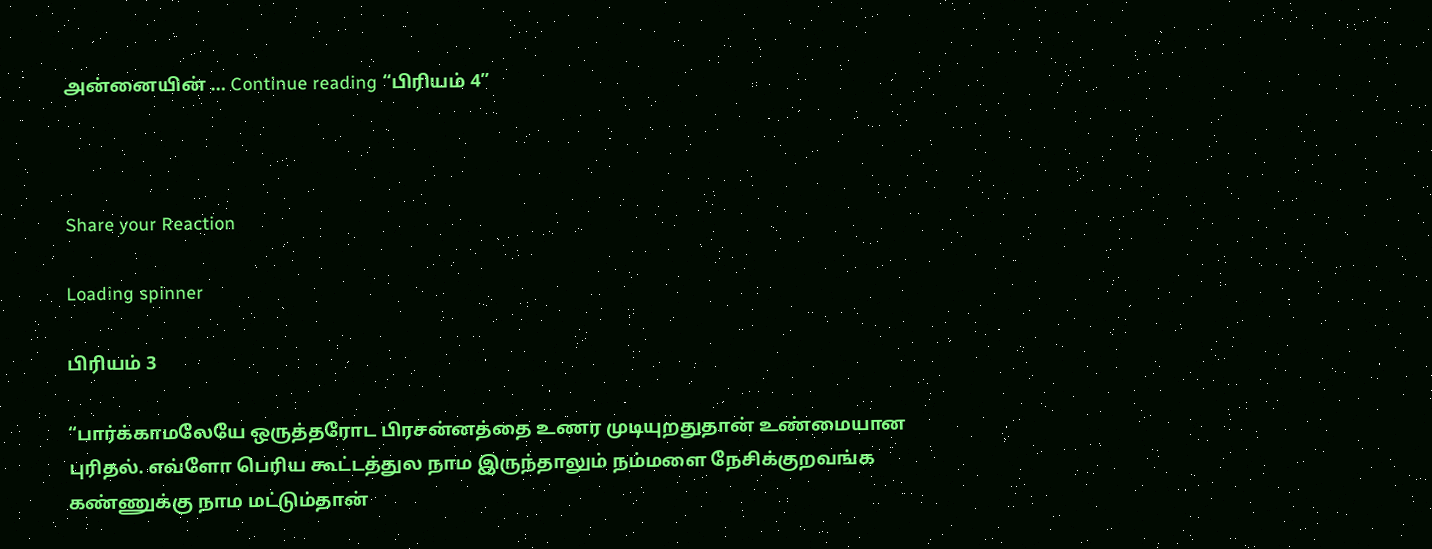அன்னையின் … Continue reading “பிரியம் 4”



Share your Reaction

Loading spinner

பிரியம் 3

“பார்க்காமலேயே ஒருத்தரோட பிரசன்னத்தை உணர முடியுறதுதான் உண்மையான புரிதல். எவ்ளோ பெரிய கூட்டத்துல நாம இருந்தாலும் நம்மளை நேசிக்குறவங்க கண்ணுக்கு நாம மட்டும்தான்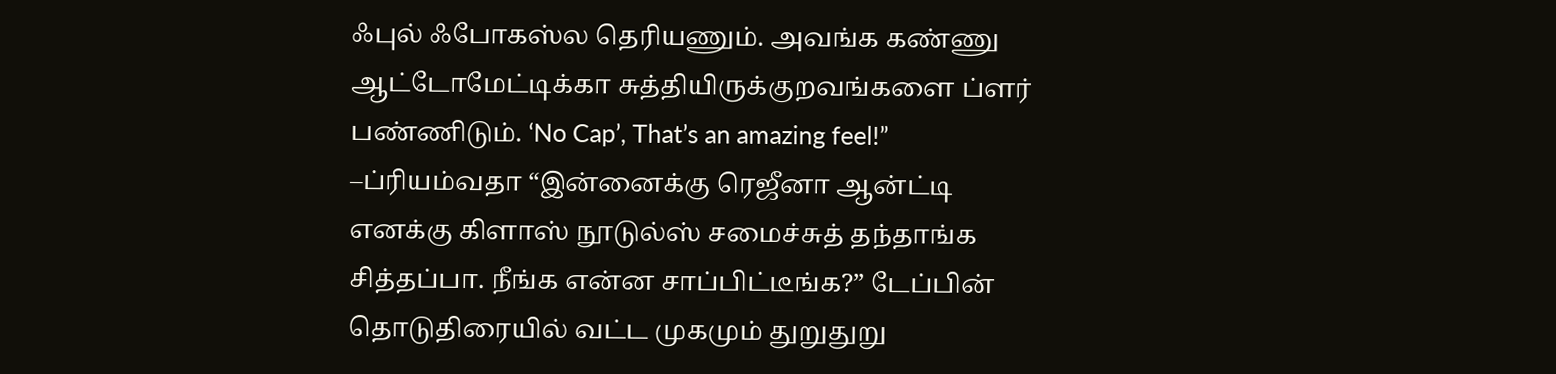ஃபுல் ஃபோகஸ்ல தெரியணும். அவங்க கண்ணு ஆட்டோமேட்டிக்கா சுத்தியிருக்குறவங்களை ப்ளர் பண்ணிடும். ‘No Cap’, That’s an amazing feel!” –ப்ரியம்வதா “இன்னைக்கு ரெஜீனா ஆன்ட்டி எனக்கு கிளாஸ் நூடுல்ஸ் சமைச்சுத் தந்தாங்க சித்தப்பா. நீங்க என்ன சாப்பிட்டீங்க?” டேப்பின் தொடுதிரையில் வட்ட முகமும் துறுதுறு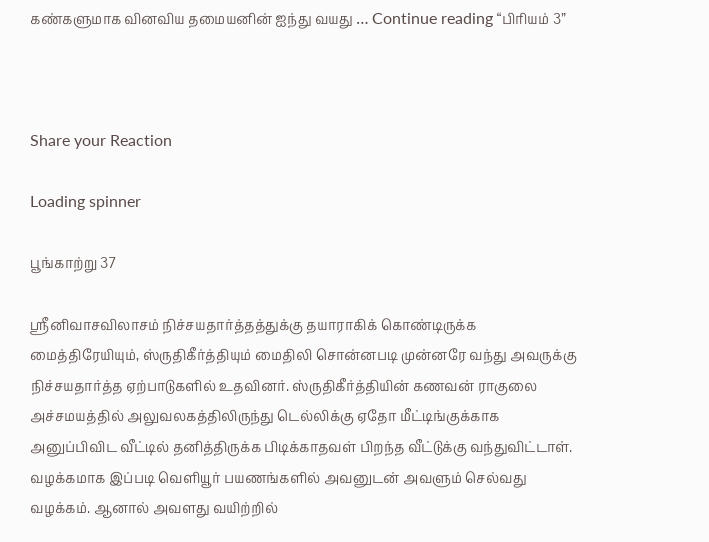கண்களுமாக வினவிய தமையனின் ஐந்து வயது … Continue reading “பிரியம் 3”



Share your Reaction

Loading spinner

பூங்காற்று 37

ஸ்ரீனிவாசவிலாசம் நிச்சயதார்த்தத்துக்கு தயாராகிக் கொண்டிருக்க மைத்திரேயியும், ஸ்ருதிகீர்த்தியும் மைதிலி சொன்னபடி முன்னரே வந்து அவருக்கு நிச்சயதார்த்த ஏற்பாடுகளில் உதவினர். ஸ்ருதிகீர்த்தியின் கணவன் ராகுலை அச்சமயத்தில் அலுவலகத்திலிருந்து டெல்லிக்கு ஏதோ மீட்டிங்குக்காக அனுப்பிவிட வீட்டில் தனித்திருக்க பிடிக்காதவள் பிறந்த வீட்டுக்கு வந்துவிட்டாள். வழக்கமாக இப்படி வெளியூர் பயணங்களில் அவனுடன் அவளும் செல்வது வழக்கம். ஆனால் அவளது வயிற்றில்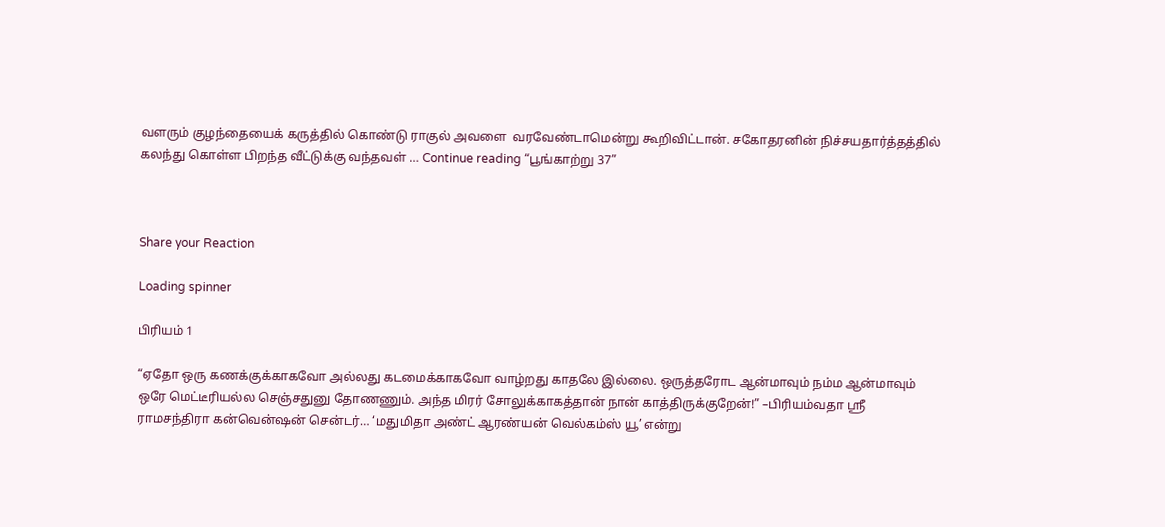வளரும் குழந்தையைக் கருத்தில் கொண்டு ராகுல் அவளை  வரவேண்டாமென்று கூறிவிட்டான். சகோதரனின் நிச்சயதார்த்தத்தில் கலந்து கொள்ள பிறந்த வீட்டுக்கு வந்தவள் … Continue reading “பூங்காற்று 37”



Share your Reaction

Loading spinner

பிரியம் 1

“ஏதோ ஒரு கணக்குக்காகவோ அல்லது கடமைக்காகவோ வாழ்றது காதலே இல்லை. ஒருத்தரோட ஆன்மாவும் நம்ம ஆன்மாவும் ஒரே மெட்டீரியல்ல செஞ்சதுனு தோணணும். அந்த மிரர் சோலுக்காகத்தான் நான் காத்திருக்குறேன்!” –பிரியம்வதா ஸ்ரீ ராமசந்திரா கன்வென்ஷன் சென்டர்… ‘மதுமிதா அண்ட் ஆரண்யன் வெல்கம்ஸ் யூ’ என்று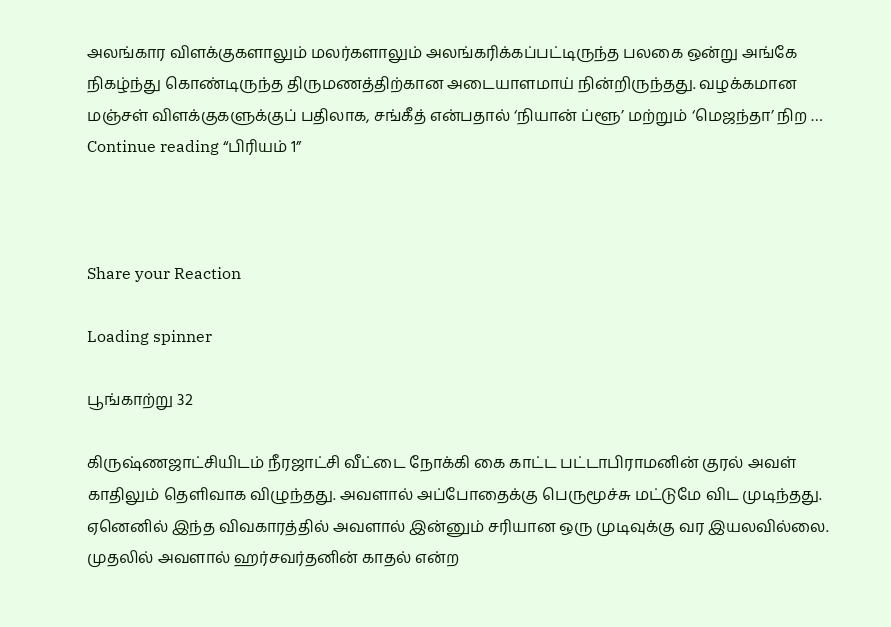அலங்கார விளக்குகளாலும் மலர்களாலும் அலங்கரிக்கப்பட்டிருந்த பலகை ஒன்று அங்கே நிகழ்ந்து கொண்டிருந்த திருமணத்திற்கான அடையாளமாய் நின்றிருந்தது. வழக்கமான மஞ்சள் விளக்குகளுக்குப் பதிலாக, சங்கீத் என்பதால் ‘நியான் ப்ளூ’ மற்றும் ‘மெஜந்தா’ நிற … Continue reading “பிரியம் 1”



Share your Reaction

Loading spinner

பூங்காற்று 32

கிருஷ்ணஜாட்சியிடம் நீரஜாட்சி வீட்டை நோக்கி கை காட்ட பட்டாபிராமனின் குரல் அவள் காதிலும் தெளிவாக விழுந்தது. அவளால் அப்போதைக்கு பெருமூச்சு மட்டுமே விட முடிந்தது. ஏனெனில் இந்த விவகாரத்தில் அவளால் இன்னும் சரியான ஒரு முடிவுக்கு வர இயலவில்லை. முதலில் அவளால் ஹர்சவர்தனின் காதல் என்ற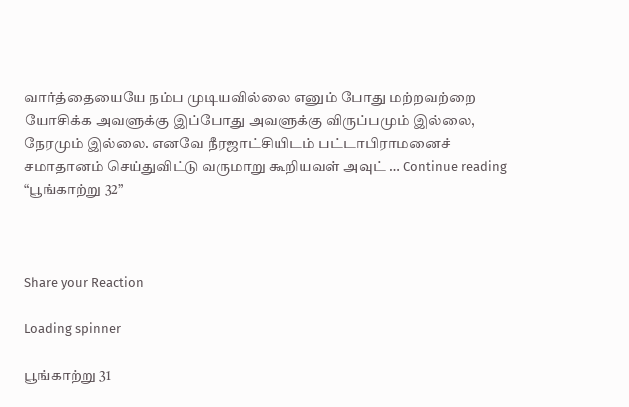வார்த்தையையே நம்ப முடியவில்லை எனும் போது மற்றவற்றை யோசிக்க அவளுக்கு இப்போது அவளுக்கு விருப்பமும் இல்லை, நேரமும் இல்லை. எனவே நீரஜாட்சியிடம் பட்டாபிராமனைச் சமாதானம் செய்துவிட்டு வருமாறு கூறியவள் அவுட் … Continue reading “பூங்காற்று 32”



Share your Reaction

Loading spinner

பூங்காற்று 31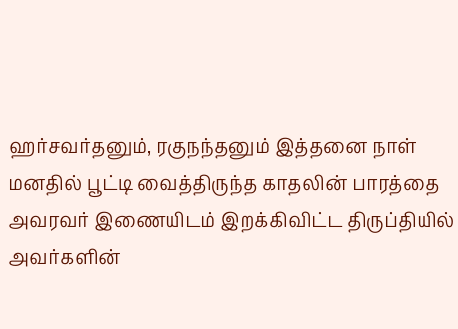ஹர்சவர்தனும், ரகுநந்தனும் இத்தனை நாள் மனதில் பூட்டி வைத்திருந்த காதலின் பாரத்தை அவரவர் இணையிடம் இறக்கிவிட்ட திருப்தியில் அவர்களின்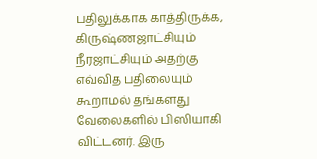பதிலுக்காக காத்திருக்க, கிருஷ்ணஜாட்சியும் நீரஜாட்சியும் அதற்கு எவ்வித பதிலையும் கூறாமல் தங்களது வேலைகளில் பிஸியாகி விட்டனர். இரு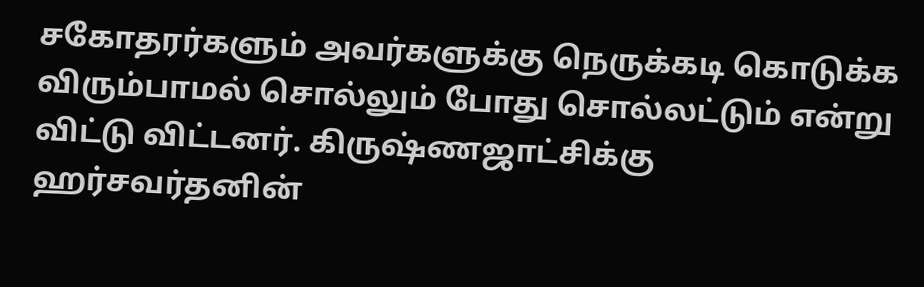சகோதரர்களும் அவர்களுக்கு நெருக்கடி கொடுக்க விரும்பாமல் சொல்லும் போது சொல்லட்டும் என்று விட்டு விட்டனர். கிருஷ்ணஜாட்சிக்கு ஹர்சவர்தனின்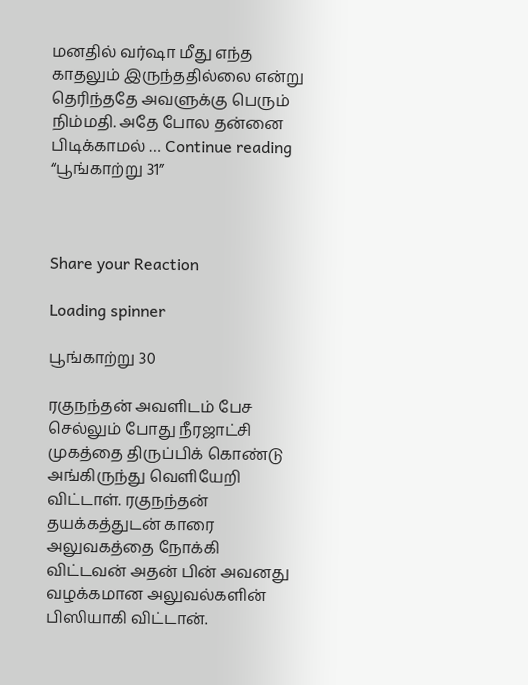மனதில் வர்ஷா மீது எந்த காதலும் இருந்ததில்லை என்று தெரிந்ததே அவளுக்கு பெரும் நிம்மதி. அதே போல தன்னை பிடிக்காமல் … Continue reading “பூங்காற்று 31”



Share your Reaction

Loading spinner

பூங்காற்று 30

ரகுநந்தன் அவளிடம் பேச செல்லும் போது நீரஜாட்சி முகத்தை திருப்பிக் கொண்டு அங்கிருந்து வெளியேறி விட்டாள். ரகுநந்தன் தயக்கத்துடன் காரை அலுவகத்தை நோக்கி விட்டவன் அதன் பின் அவனது வழக்கமான அலுவல்களின் பிஸியாகி விட்டான்.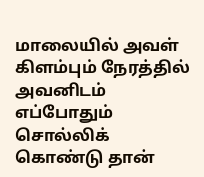மாலையில் அவள் கிளம்பும் நேரத்தில் அவனிடம் எப்போதும் சொல்லிக் கொண்டு தான்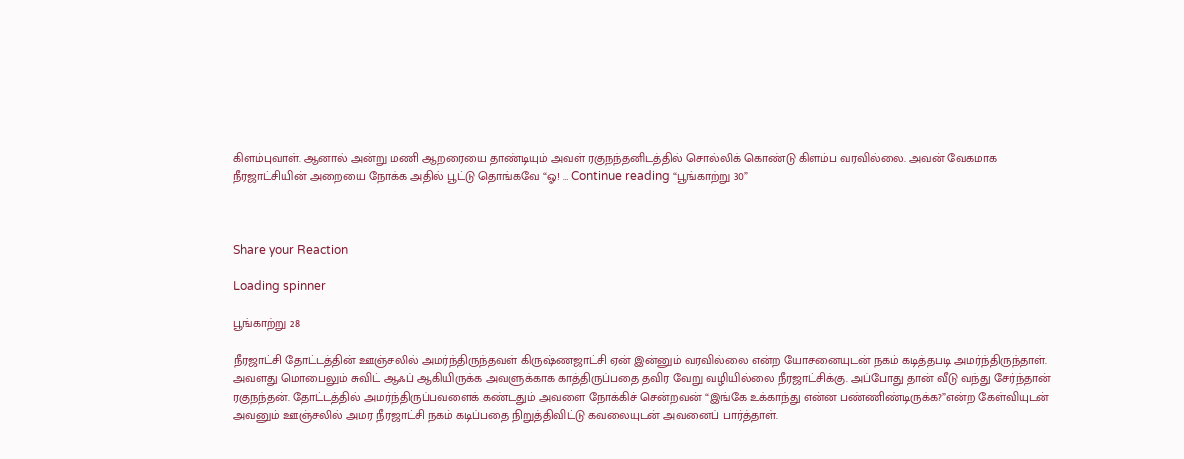கிளம்புவாள். ஆனால் அன்று மணி ஆறரையை தாண்டியும் அவள் ரகுநந்தனிடத்தில் சொல்லிக் கொண்டு கிளம்ப வரவில்லை. அவன் வேகமாக நீரஜாட்சியின் அறையை நோக்க அதில் பூட்டு தொங்கவே “ஓ! … Continue reading “பூங்காற்று 30”



Share your Reaction

Loading spinner

பூங்காற்று 28

நீரஜாட்சி தோட்டத்தின் ஊஞ்சலில் அமர்ந்திருந்தவள் கிருஷ்ணஜாட்சி ஏன் இன்னும் வரவில்லை என்ற யோசனையுடன் நகம் கடித்தபடி அமர்ந்திருந்தாள். அவளது மொபைலும் சுவிட் ஆஃப் ஆகியிருக்க அவளுக்காக காத்திருப்பதை தவிர வேறு வழியில்லை நீரஜாட்சிக்கு. அப்போது தான் வீடு வந்து சேர்ந்தான் ரகுநந்தன். தோட்டத்தில் அமர்ந்திருப்பவளைக் கண்டதும் அவளை நோக்கிச் சென்றவன் “இங்கே உக்காந்து என்ன பண்ணிண்டிருக்க?”என்ற கேள்வியுடன் அவனும் ஊஞ்சலில் அமர நீரஜாட்சி நகம் கடிப்பதை நிறுத்திவிட்டு கவலையுடன் அவனைப் பார்த்தாள்.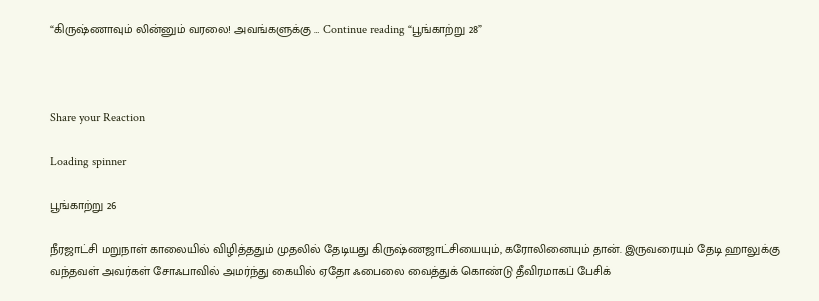“கிருஷ்ணாவும் லின்னும் வரலை! அவங்களுக்கு … Continue reading “பூங்காற்று 28”



Share your Reaction

Loading spinner

பூங்காற்று 26

நீரஜாட்சி மறுநாள் காலையில் விழித்ததும் முதலில் தேடியது கிருஷ்ணஜாட்சியையும், கரோலினையும் தான். இருவரையும் தேடி ஹாலுக்கு வந்தவள் அவர்கள் சோஃபாவில் அமர்ந்து கையில் ஏதோ ஃபைலை வைத்துக் கொண்டு தீவிரமாகப் பேசிக்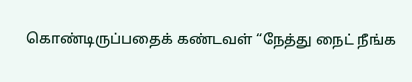கொண்டிருப்பதைக் கண்டவள் “நேத்து நைட் நீங்க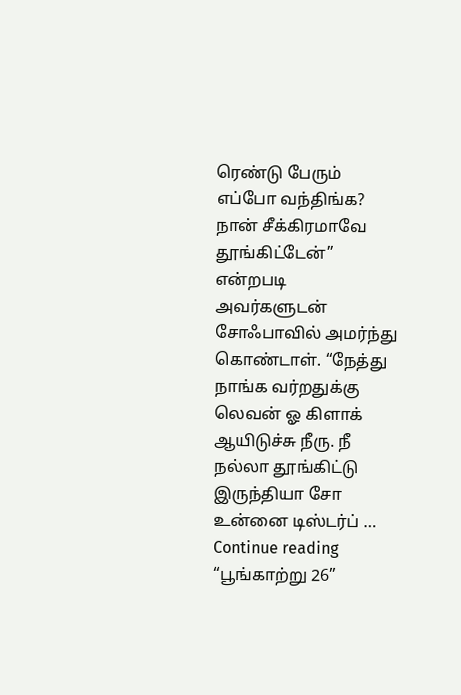ரெண்டு பேரும் எப்போ வந்திங்க? நான் சீக்கிரமாவே தூங்கிட்டேன்” என்றபடி அவர்களுடன் சோஃபாவில் அமர்ந்து கொண்டாள். “நேத்து நாங்க வர்றதுக்கு லெவன் ஓ கிளாக் ஆயிடுச்சு நீரு. நீ நல்லா தூங்கிட்டு இருந்தியா சோ உன்னை டிஸ்டர்ப் … Continue reading “பூங்காற்று 26”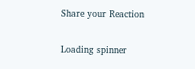Share your Reaction

Loading spinner